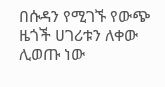በሱዳን የሚገኙ የውጭ ዜጎች ሀገሪቱን ለቀው ሊወጡ ነው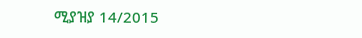ሚያዝያ 14/2015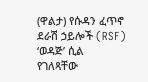(ዋልታ) የሱዳን ፈጥኖ ደራሽ ኃይሎች (RSF) ‘ወዳጅ’ ሲል የገለጻቸው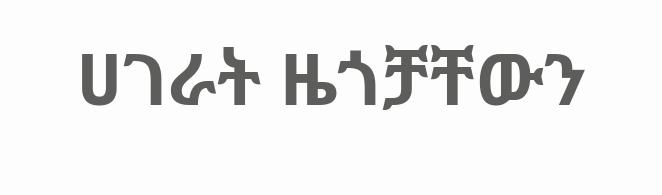ሀገራት ዜጎቻቸውን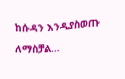ከሱዳን እንዲያስወጡ ለማስቻል…